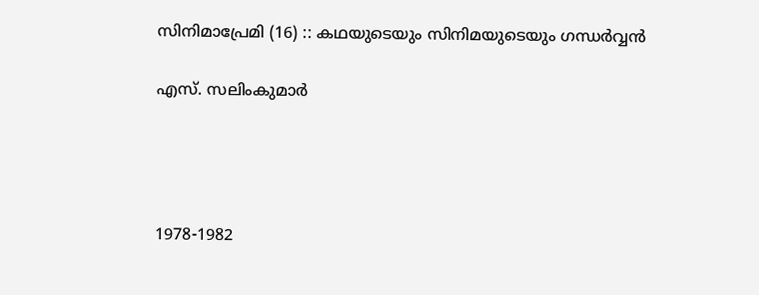സിനിമാപ്രേമി (16) :: കഥയുടെയും സിനിമയുടെയും ഗന്ധർവ്വൻ

എസ്. സലിംകുമാർ




1978-1982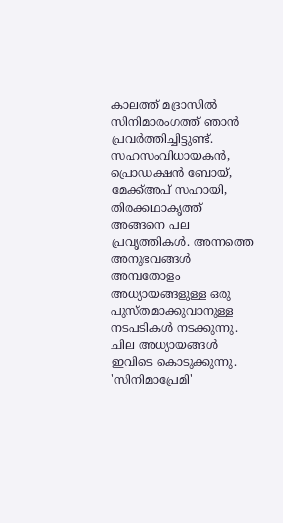കാലത്ത് മദ്രാസിൽ സിനിമാരംഗത്ത് ഞാൻ പ്രവർത്തിച്ചിട്ടുണ്ട്. സഹസംവിധായകൻ, പ്രൊഡക്ഷൻ ബോയ്‌, മേക്ക്അപ് സഹായി, തിരക്കഥാകൃത്ത് അങ്ങനെ പല പ്രവൃത്തികൾ. അന്നത്തെ അനുഭവങ്ങൾ അമ്പതോളം അധ്യായങ്ങളുള്ള ഒരു പുസ്തമാക്കുവാനുള്ള നടപടികൾ നടക്കുന്നു. ചില അധ്യായങ്ങൾ ഇവിടെ കൊടുക്കുന്നു. 'സിനിമാപ്രേമി'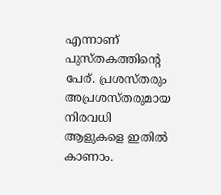എന്നാണ് പുസ്തകത്തിൻ്റെ പേര്. പ്രശസ്തരും അപ്രശസ്തരുമായ നിരവധി ആളുകളെ ഇതിൽ കാണാം.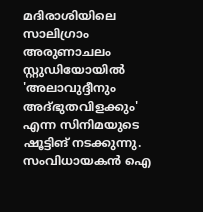മദിരാശിയിലെ സാലിഗ്രാം അരുണാചലം സ്റ്റുഡിയോയിൽ 'അലാവുദ്ദീനും അദ്‌ഭുതവിളക്കും' എന്ന സിനിമയുടെ ഷൂട്ടിങ് നടക്കുന്നു. സംവിധായകൻ ഐ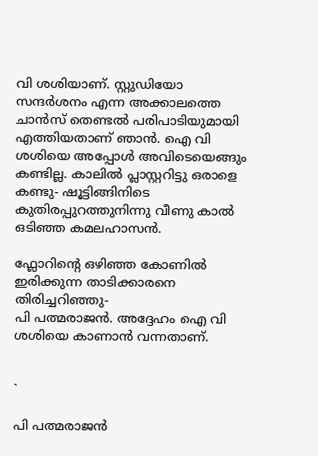വി ശശിയാണ്. സ്റ്റുഡിയോ സന്ദർശനം എന്ന അക്കാലത്തെ  ചാൻസ് തെണ്ടൽ പരിപാടിയുമായി എത്തിയതാണ് ഞാൻ. ഐ വി ശശിയെ അപ്പോൾ അവിടെയെങ്ങും കണ്ടില്ല. കാലിൽ പ്ലാസ്റ്ററിട്ടു ഒരാളെ കണ്ടു- ഷൂട്ടിങ്ങിനിടെ കുതിരപ്പുറത്തുനിന്നു വീണു കാൽ ഒടിഞ്ഞ കമലഹാസൻ.

ഫ്ലോറിന്റെ ഒഴിഞ്ഞ കോണിൽ ഇരിക്കുന്ന താടിക്കാരനെ തിരിച്ചറിഞ്ഞു-
പി പത്മരാജൻ. അദ്ദേഹം ഐ വി ശശിയെ കാണാൻ വന്നതാണ്.


`

പി പത്മരാജൻ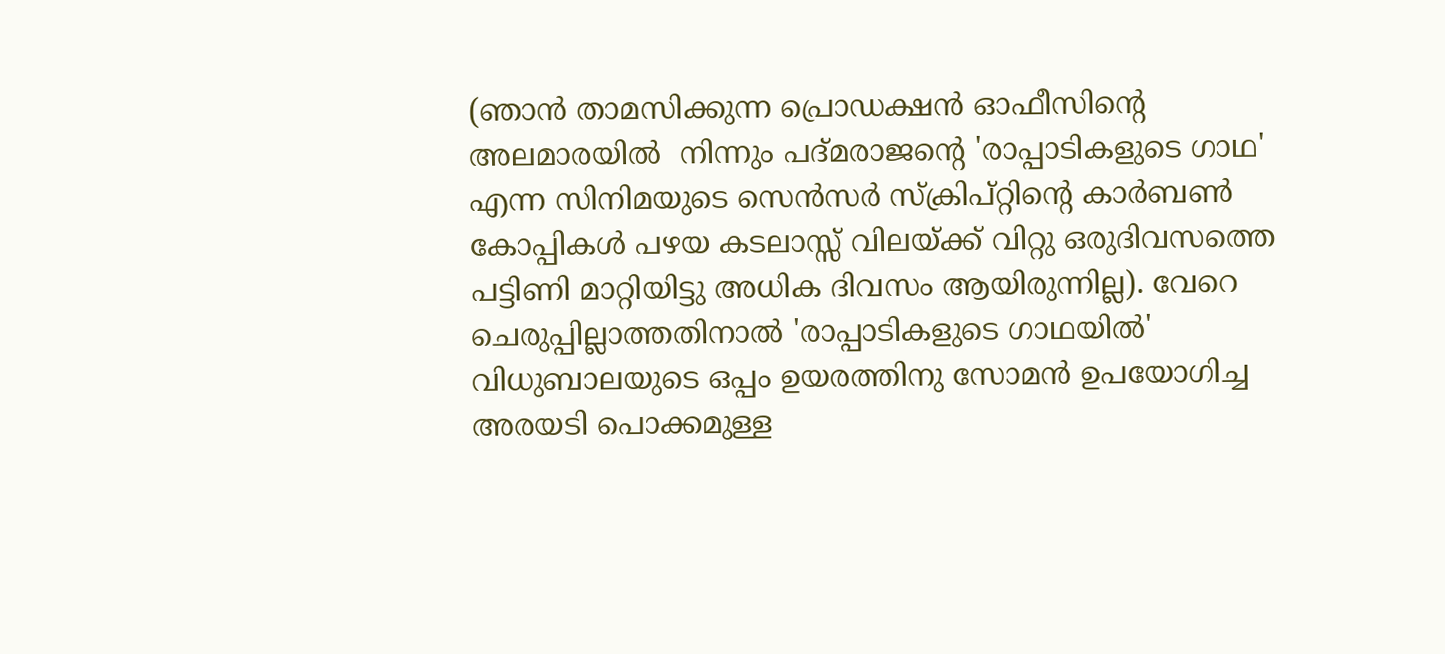(ഞാൻ താമസിക്കുന്ന പ്രൊഡക്ഷൻ ഓഫീസിന്റെ അലമാരയിൽ  നിന്നും പദ്മരാജന്റെ 'രാപ്പാടികളുടെ ഗാഥ' എന്ന സിനിമയുടെ സെൻസർ സ്ക്രിപ്റ്റിന്റെ കാർബൺ കോപ്പികൾ പഴയ കടലാസ്സ് വിലയ്ക്ക് വിറ്റു ഒരുദിവസത്തെ പട്ടിണി മാറ്റിയിട്ടു അധിക ദിവസം ആയിരുന്നില്ല). വേറെ ചെരുപ്പില്ലാത്തതിനാൽ 'രാപ്പാടികളുടെ ഗാഥയിൽ'   വിധുബാലയുടെ ഒപ്പം ഉയരത്തിനു സോമൻ ഉപയോഗിച്ച അരയടി പൊക്കമുള്ള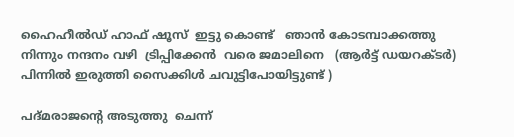ഹൈഹീൽഡ് ഹാഫ് ഷൂസ്  ഇട്ടു കൊണ്ട്   ഞാൻ കോടമ്പാക്കത്തു നിന്നും നന്ദനം വഴി  ട്രിപ്പിക്കേൻ  വരെ ജമാലിനെ   (ആർട്ട് ഡയറക്ടർ) പിന്നിൽ ഇരുത്തി സൈക്കിൾ ചവുട്ടിപോയിട്ടുണ്ട് )

പദ്മരാജന്റെ അടുത്തു  ചെന്ന്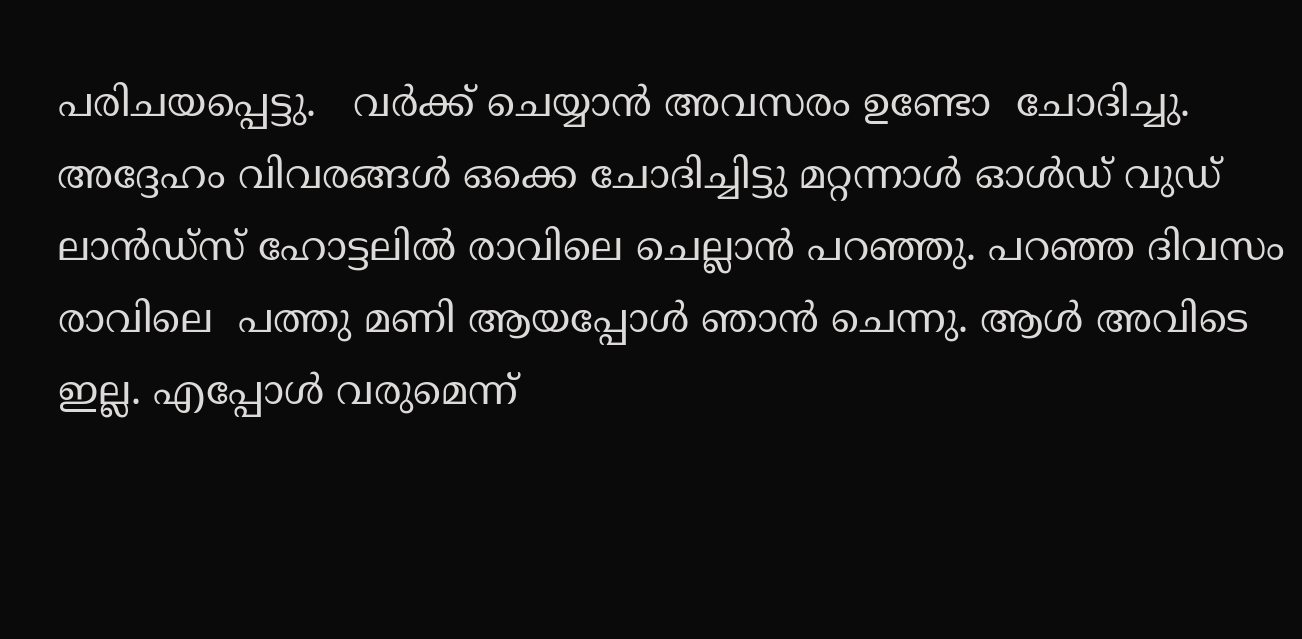പരിചയപ്പെട്ടു.   വർക്ക്‌ ചെയ്യാൻ അവസരം ഉണ്ടോ  ചോദിച്ചു. അദ്ദേഹം വിവരങ്ങൾ ഒക്കെ ചോദിച്ചിട്ടു മറ്റന്നാൾ ഓൾഡ് വുഡ് ലാൻഡ്‌സ് ഹോട്ടലിൽ രാവിലെ ചെല്ലാൻ പറഞ്ഞു. പറഞ്ഞ ദിവസം രാവിലെ  പത്തു മണി ആയപ്പോൾ ഞാൻ ചെന്നു. ആൾ അവിടെ ഇല്ല. എപ്പോൾ വരുമെന്ന്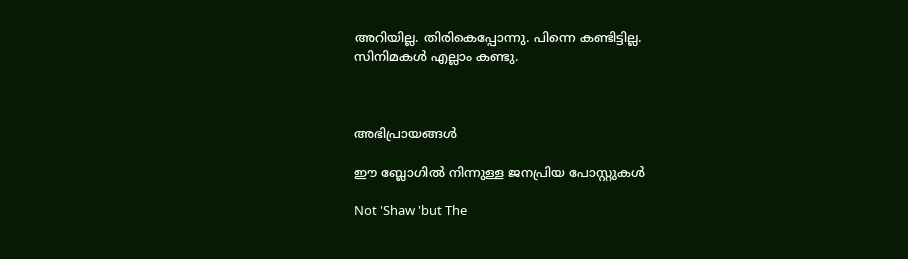അറിയില്ല. തിരികെപ്പോന്നു. പിന്നെ കണ്ടിട്ടില്ല.
സിനിമകൾ എല്ലാം കണ്ടു.



അഭിപ്രായങ്ങള്‍

ഈ ബ്ലോഗിൽ നിന്നുള്ള ജനപ്രിയ പോസ്റ്റുകള്‍‌

Not 'Shaw 'but The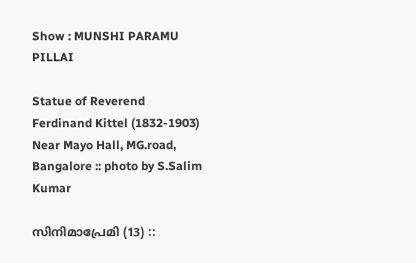Show : MUNSHI PARAMU PILLAI

Statue of Reverend Ferdinand Kittel (1832-1903) Near Mayo Hall, MG.road, Bangalore :: photo by S.Salim Kumar

സിനിമാപ്രേമി (13) ::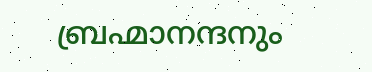ബ്രഹ്മാനന്ദനും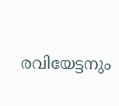രവിയേട്ടനും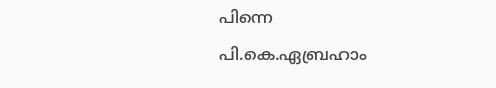പിന്നെ പി.കെ.ഏബ്രഹാം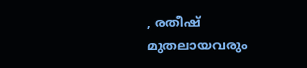, രതീഷ് മുതലായവരും